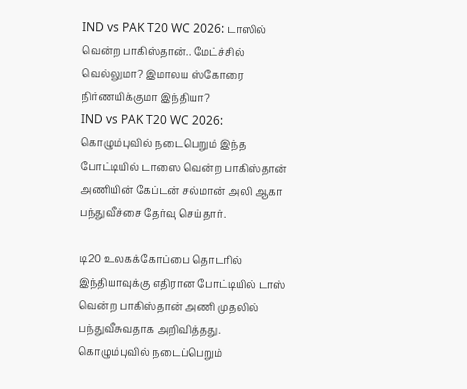IND vs PAK T20 WC 2026: டாஸில் வென்ற பாகிஸ்தான்.. மேட்ச்சில் வெல்லுமா? இமாலய ஸ்கோரை நிர்ணயிக்குமா இந்தியா?
IND vs PAK T20 WC 2026: கொழும்புவில் நடைபெறும் இந்த போட்டியில் டாஸை வென்ற பாகிஸ்தான் அணியின் கேப்டன் சல்மான் அலி ஆகா பந்துவீச்சை தேர்வு செய்தார்.

டி20 உலகக்கோப்பை தொடரில் இந்தியாவுக்கு எதிரான போட்டியில் டாஸ் வென்ற பாகிஸ்தான் அணி முதலில் பந்துவீசுவதாக அறிவித்தது. கொழும்புவில் நடைப்பெறும்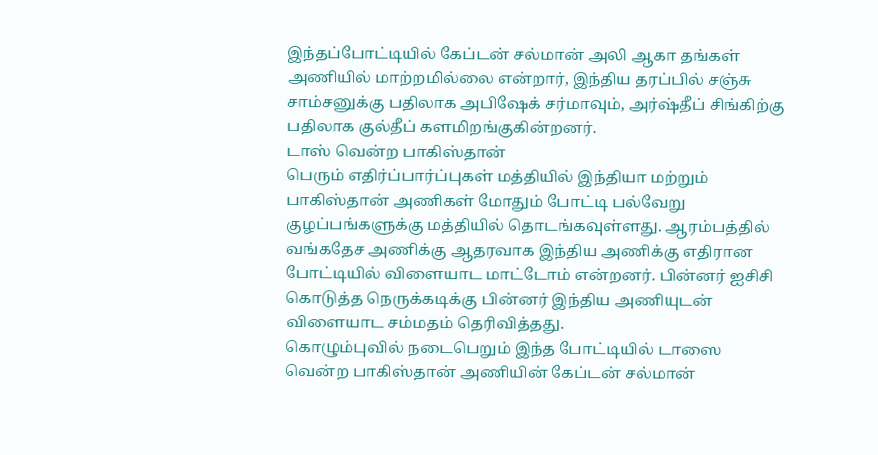இந்தப்போட்டியில் கேப்டன் சல்மான் அலி ஆகா தங்கள் அணியில் மாற்றமில்லை என்றார், இந்திய தரப்பில் சஞ்சு சாம்சனுக்கு பதிலாக அபிஷேக் சர்மாவும், அர்ஷ்தீப் சிங்கிற்கு பதிலாக குல்தீப் களமிறங்குகின்றனர்.
டாஸ் வென்ற பாகிஸ்தான்
பெரும் எதிர்ப்பார்ப்புகள் மத்தியில் இந்தியா மற்றும் பாகிஸ்தான் அணிகள் மோதும் போட்டி பல்வேறு குழப்பங்களுக்கு மத்தியில் தொடங்கவுள்ளது. ஆரம்பத்தில் வங்கதேச அணிக்கு ஆதரவாக இந்திய அணிக்கு எதிரான போட்டியில் விளையாட மாட்டோம் என்றனர். பின்னர் ஐசிசி கொடுத்த நெருக்கடிக்கு பின்னர் இந்திய அணியுடன் விளையாட சம்மதம் தெரிவித்தது.
கொழும்புவில் நடைபெறும் இந்த போட்டியில் டாஸை வென்ற பாகிஸ்தான் அணியின் கேப்டன் சல்மான்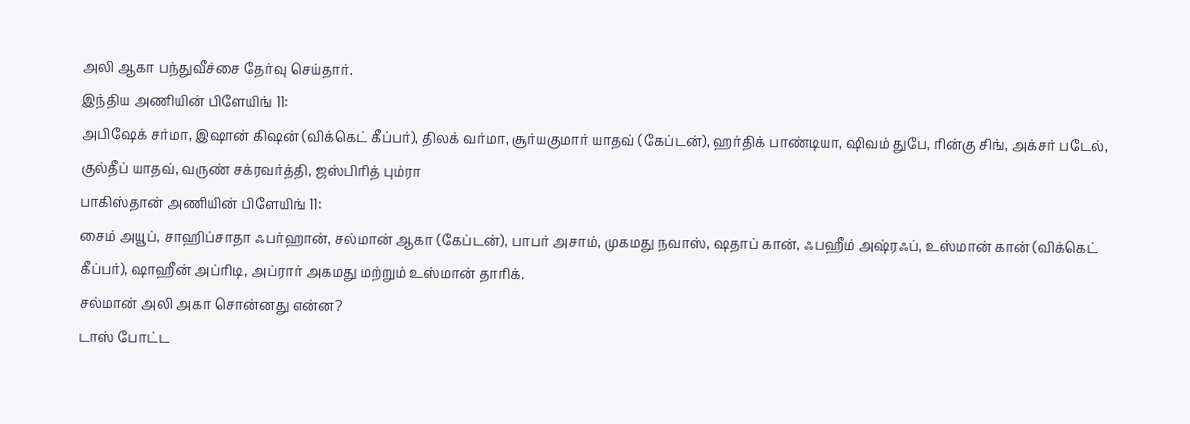அலி ஆகா பந்துவீச்சை தேர்வு செய்தார்.
இந்திய அணியின் பிளேயிங் 11:
அபிஷேக் சர்மா, இஷான் கிஷன் (விக்கெட் கீப்பர்), திலக் வர்மா, சூர்யகுமார் யாதவ் (கேப்டன்), ஹர்திக் பாண்டியா, ஷிவம் துபே, ரின்கு சிங், அக்சர் படேல், குல்தீப் யாதவ், வருண் சக்ரவர்த்தி, ஜஸ்பிரித் பும்ரா
பாகிஸ்தான் அணியின் பிளேயிங் 11:
சைம் அயூப், சாஹிப்சாதா ஃபர்ஹான், சல்மான் ஆகா (கேப்டன்), பாபர் அசாம், முகமது நவாஸ், ஷதாப் கான், ஃபஹீம் அஷ்ரஃப், உஸ்மான் கான் (விக்கெட் கீப்பர்), ஷாஹீன் அப்ரிடி, அப்ரார் அகமது மற்றும் உஸ்மான் தாரிக்.
சல்மான் அலி அகா சொன்னது என்ன?
டாஸ் போட்ட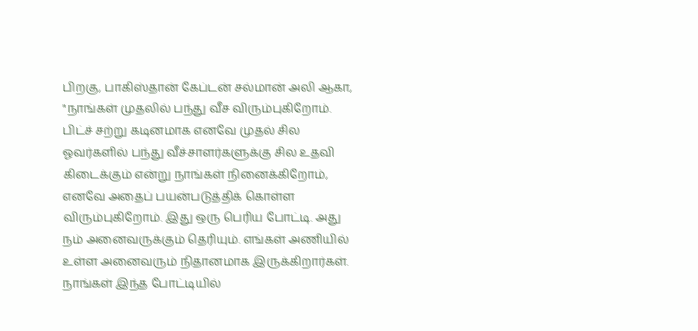பிறகு, பாகிஸ்தான் கேப்டன் சல்மான் அலி ஆகா, "நாங்கள் முதலில் பந்து வீச விரும்புகிறோம். பிட்ச் சற்று கடினமாக எனவே முதல் சில ஓவர்களில் பந்து வீச்சாளர்களுக்கு சில உதவி கிடைக்கும் என்று நாங்கள் நினைக்கிறோம், எனவே அதைப் பயன்படுத்திக் கொள்ள விரும்புகிறோம். இது ஒரு பெரிய போட்டி. அது நம் அனைவருக்கும் தெரியும். எங்கள் அணியில் உள்ள அனைவரும் நிதானமாக இருக்கிறார்கள். நாங்கள் இந்த போட்டியில்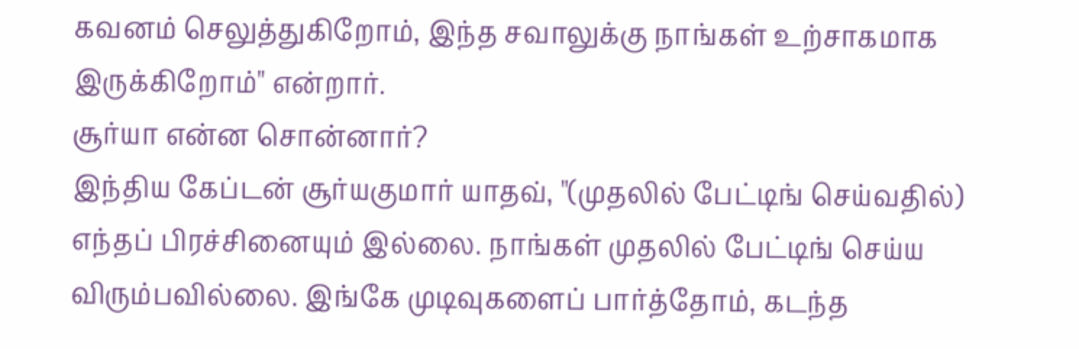கவனம் செலுத்துகிறோம், இந்த சவாலுக்கு நாங்கள் உற்சாகமாக இருக்கிறோம்" என்றார்.
சூர்யா என்ன சொன்னார்?
இந்திய கேப்டன் சூர்யகுமார் யாதவ், "(முதலில் பேட்டிங் செய்வதில்) எந்தப் பிரச்சினையும் இல்லை. நாங்கள் முதலில் பேட்டிங் செய்ய விரும்பவில்லை. இங்கே முடிவுகளைப் பார்த்தோம், கடந்த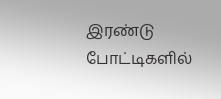இரண்டு போட்டிகளில்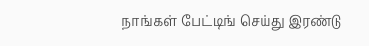நாங்கள் பேட்டிங் செய்து இரண்டு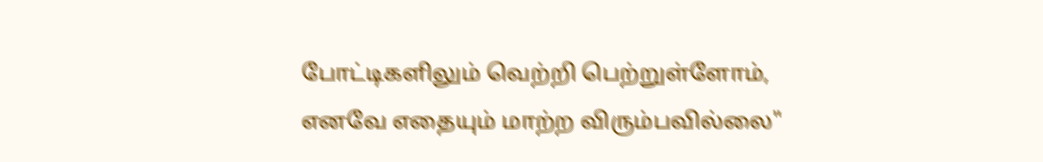போட்டிகளிலும் வெற்றி பெற்றுள்ளோம், எனவே எதையும் மாற்ற விரும்பவில்லை"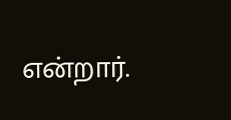என்றார்.